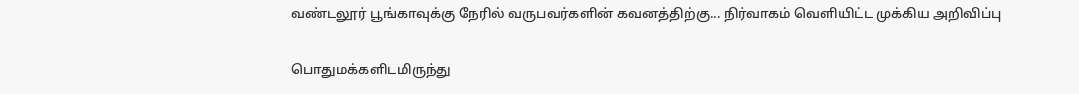வண்டலூர் பூங்காவுக்கு நேரில் வருபவர்களின் கவனத்திற்கு... நிர்வாகம் வெளியிட்ட முக்கிய அறிவிப்பு

பொதுமக்களிடமிருந்து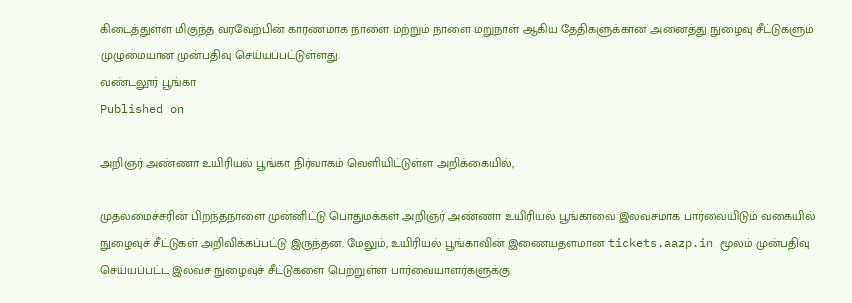கிடைத்துள்ள மிகுந்த வரவேற்பின் காரணமாக நாளை மற்றும் நாளை மறுநாள் ஆகிய தேதிகளுக்கான அனைத்து நுழைவு சீட்டுகளும் முழுமையான முன்பதிவு செய்யப்பட்டுள்ளது.
வண்டலூர் பூங்கா
Published on

அறிஞர் அண்ணா உயிரியல் பூங்கா நிர்வாகம் வெளியிட்டுள்ள அறிக்கையில்,

முதலமைச்சரின் பிறந்தநாளை முன்னிட்டு பொதுமக்கள் அறிஞர் அண்ணா உயிரியல் பூங்காவை இலவசமாக பார்வையிடும் வகையில் நுழைவுச் சீட்டுகள் அறிவிக்கப்பட்டு இருந்தன. மேலும், உயிரியல் பூங்காவின் இணையதளமான tickets.aazp.in மூலம் முன்பதிவு செய்யப்பட்ட இலவச நுழைவுச் சீட்டுகளை பெற்றுள்ள பார்வையாளர்களுக்கு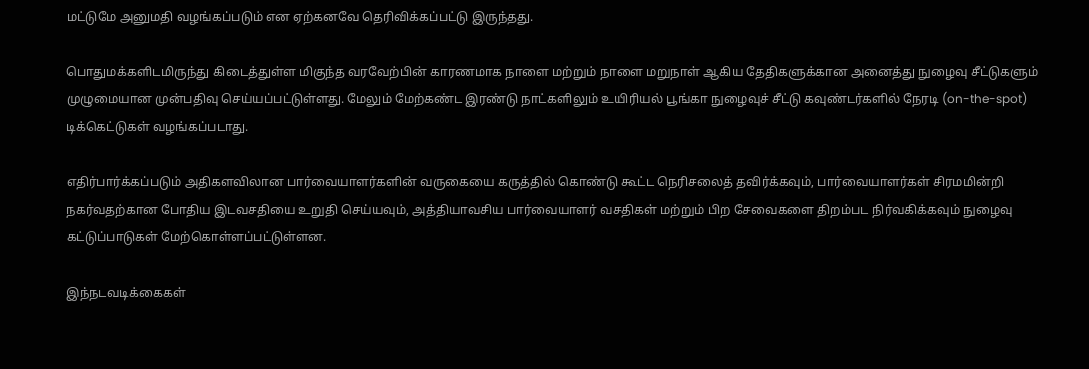மட்டுமே அனுமதி வழங்கப்படும் என ஏற்கனவே தெரிவிக்கப்பட்டு இருந்தது.

பொதுமக்களிடமிருந்து கிடைத்துள்ள மிகுந்த வரவேற்பின் காரணமாக நாளை மற்றும் நாளை மறுநாள் ஆகிய தேதிகளுக்கான அனைத்து நுழைவு சீட்டுகளும் முழுமையான முன்பதிவு செய்யப்பட்டுள்ளது. மேலும் மேற்கண்ட இரண்டு நாட்களிலும் உயிரியல் பூங்கா நுழைவுச் சீட்டு கவுண்டர்களில் நேரடி (on-the-spot) டிக்கெட்டுகள் வழங்கப்படாது.

எதிர்பார்க்கப்படும் அதிகளவிலான பார்வையாளர்களின் வருகையை கருத்தில் கொண்டு கூட்ட நெரிசலைத் தவிர்க்கவும், பார்வையாளர்கள் சிரமமின்றி நகர்வதற்கான போதிய இடவசதியை உறுதி செய்யவும், அத்தியாவசிய பார்வையாளர் வசதிகள் மற்றும் பிற சேவைகளை திறம்பட நிர்வகிக்கவும் நுழைவு கட்டுப்பாடுகள் மேற்கொள்ளப்பட்டுள்ளன.

இந்நடவடிக்கைகள்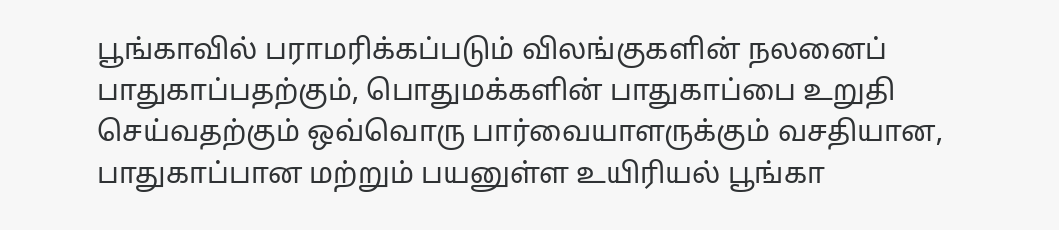பூங்காவில் பராமரிக்கப்படும் விலங்குகளின் நலனைப் பாதுகாப்பதற்கும், பொதுமக்களின் பாதுகாப்பை உறுதி செய்வதற்கும் ஒவ்வொரு பார்வையாளருக்கும் வசதியான, பாதுகாப்பான மற்றும் பயனுள்ள உயிரியல் பூங்கா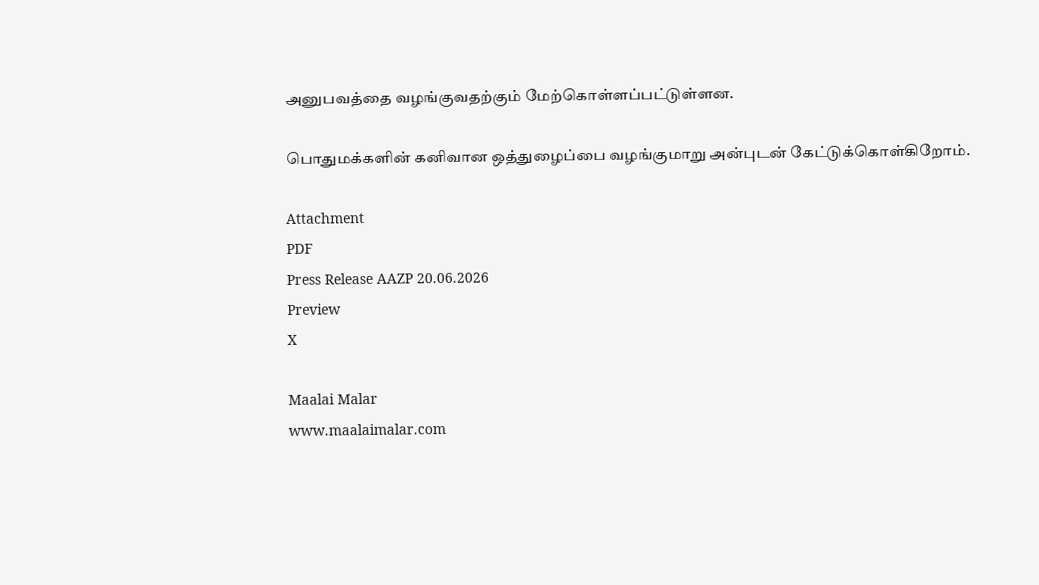அனுபவத்தை வழங்குவதற்கும் மேற்கொள்ளப்பட்டுள்ளன.

பொதுமக்களின் கனிவான ஒத்துழைப்பை வழங்குமாறு அன்புடன் கேட்டுக்கொள்கிறோம்.

Attachment
PDF
Press Release AAZP 20.06.2026
Preview
X

Maalai Malar
www.maalaimalar.com